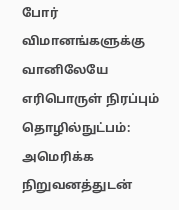போர் விமானங்களுக்கு வானிலேயே எரிபொருள் நிரப்பும் தொழில்நுட்பம்: அமெரிக்க நிறுவனத்துடன்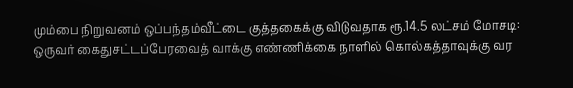மும்பை நிறுவனம் ஒப்பந்தம்வீட்டை குத்தகைக்கு விடுவதாக ரூ.14.5 லட்சம் மோசடி: ஒருவர் கைதுசட்டப்பேரவைத் வாக்கு எண்ணிக்கை நாளில் கொல்கத்தாவுக்கு வர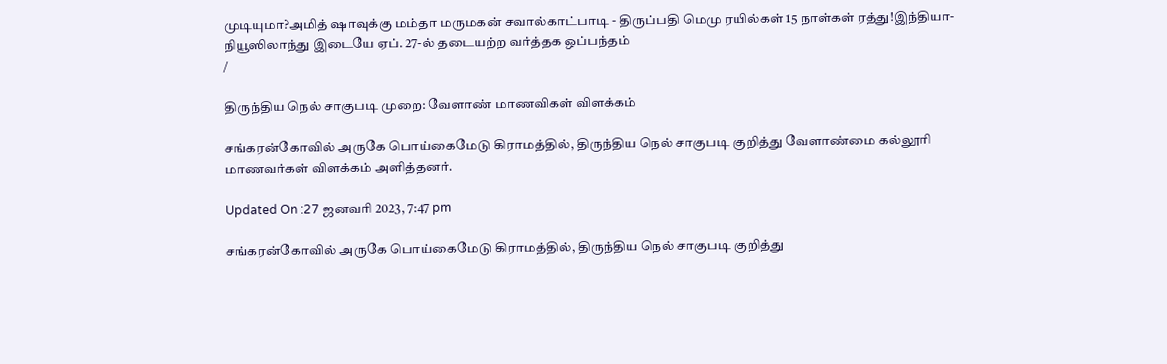முடியுமா?அமித் ஷாவுக்கு மம்தா மருமகன் சவால்காட்பாடி - திருப்பதி மெமு ரயில்கள் 15 நாள்கள் ரத்து!இந்தியா-நியூஸிலாந்து இடையே ஏப். 27-ல் தடையற்ற வர்த்தக ஒப்பந்தம்
/

திருந்திய நெல் சாகுபடி முறை: வேளாண் மாணவிகள் விளக்கம்

சங்கரன்கோவில் அருகே பொய்கைமேடு கிராமத்தில், திருந்திய நெல் சாகுபடி குறித்து வேளாண்மை கல்லூரி மாணவர்கள் விளக்கம் அளித்தனர்.

Updated On :27 ஜனவரி 2023, 7:47 pm

சங்கரன்கோவில் அருகே பொய்கைமேடு கிராமத்தில், திருந்திய நெல் சாகுபடி குறித்து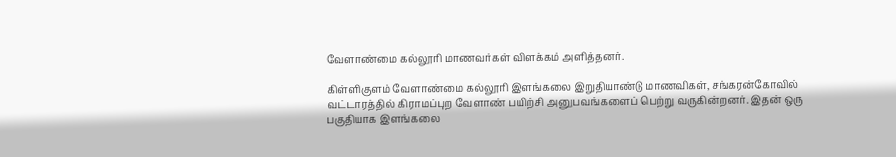வேளாண்மை கல்லூரி மாணவர்கள் விளக்கம் அளித்தனர்.

கிள்ளிகுளம் வேளாண்மை கல்லூரி இளங்கலை இறுதியாண்டு மாணவிகள், சங்கரன்கோவில் வட்டாரத்தில் கிராமப்புற வேளாண் பயிற்சி அனுபவங்களைப் பெற்று வருகின்றனர். இதன் ஒரு பகுதியாக இளங்கலை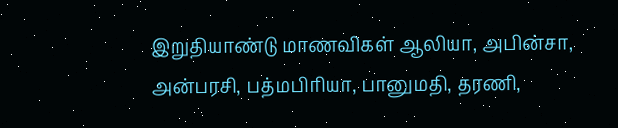இறுதியாண்டு மாணவிகள் ஆலியா, அபின்சா, அன்பரசி, பத்மபிரியா, பானுமதி, தரணி,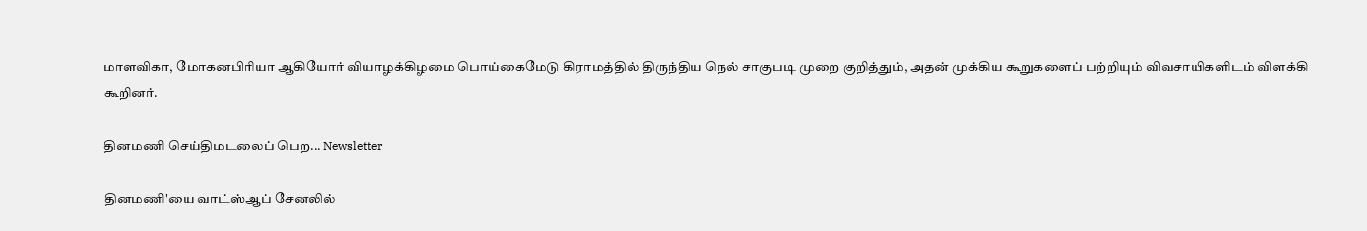மாளவிகா, மோகனபிரியா ஆகியோர் வியாழக்கிழமை பொய்கைமேடு கிராமத்தில் திருந்திய நெல் சாகுபடி முறை குறித்தும், அதன் முக்கிய கூறுகளைப் பற்றியும் விவசாயிகளிடம் விளக்கி கூறினர்.

தினமணி செய்திமடலைப் பெற... Newsletter

தினமணி'யை வாட்ஸ்ஆப் சேனலில்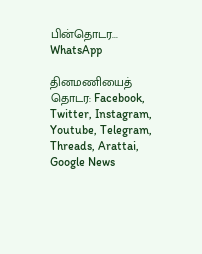பின்தொடர... WhatsApp

தினமணியைத் தொடர: Facebook, Twitter, Instagram, Youtube, Telegram, Threads, Arattai, Google News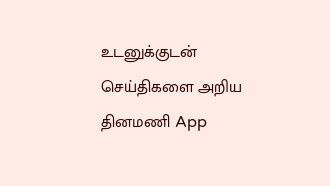உடனுக்குடன் செய்திகளை அறிய தினமணி App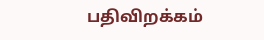பதிவிறக்கம்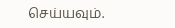செய்யவும்.